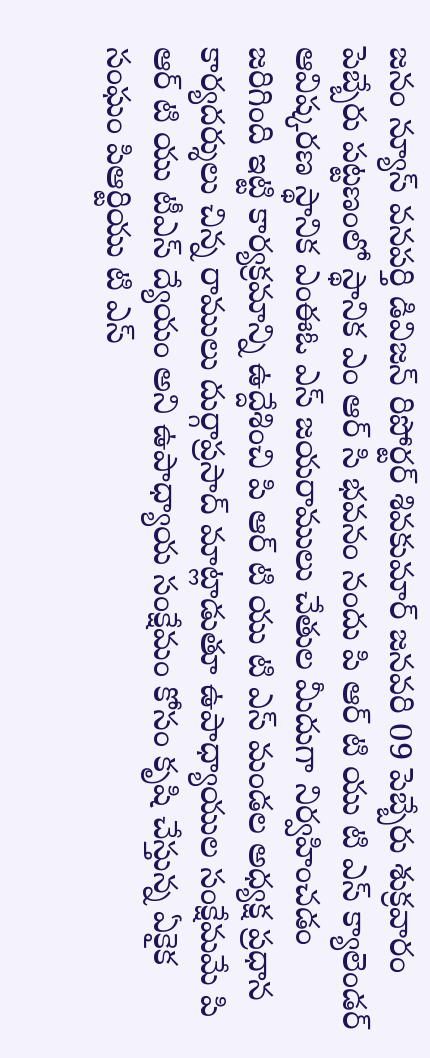జనం న్యూస్ వనపర్తి డివిజన్ రిపోర్టర్ శివకుమార్ జనవరి 09 పెబ్బేరు శుక్రవారం
పెబ్బేరు పట్టణంలో స్థానిక ఎం ఆర్ సి భవనం నందు పి ఆర్ టి యు టి ఎస్ క్యాలెండర్ ఆవిష్కరణ స్థానిక ఎంఈఓ ఎస్ జయరాములు చేతుల మీదుగా నిర్వహించడం జరిగింది ఇట్టి కార్యక్రమాన్ని ఉద్దేశించి పి ఆర్ టి యు టి ఎస్ మండల అధ్యక్ష ప్రధాన కార్యదర్శులు చిన్న రాములు దుర్గాప్రసాద్ మాట్లాడుతూ ఉపాధ్యాయుల సంక్షేమమే పి ఆర్ టి యు టీఎస్ ద్యేయం అని ఉపాధ్యాయ సంక్షేమం కోసం కృషి చేస్తున్న ఏకైక సంఘం పిఆర్టియు టి ఎస్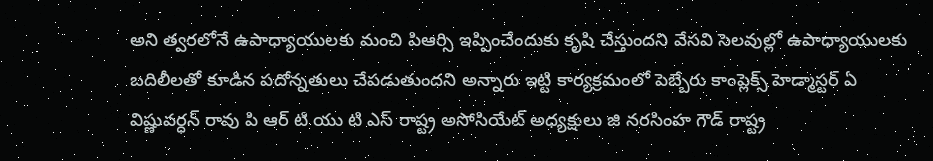అని త్వరలోనే ఉపాధ్యాయులకు మంచి పిఆర్సి ఇప్పించేందుకు కృషి చేస్తుందని వేసవి సెలవుల్లో ఉపాధ్యాయులకు బదిలీలతో కూడిన పదోన్నతులు చేపడుతుందని అన్నారు ఇట్టి కార్యక్రమంలో పెబ్బేరు కాంప్లెక్స్ హెడ్మాస్టర్ ఏ విష్ణువర్ధన్ రావు పి ఆర్ టి యు టి ఎస్ రాష్ట్ర అసోసియేట్ అధ్యక్షులు జి నరసింహ గౌడ్ రాష్ట్ర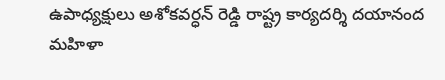ఉపాధ్యక్షులు అశోకవర్ధన్ రెడ్డి రాష్ట్ర కార్యదర్శి దయానంద మహిళా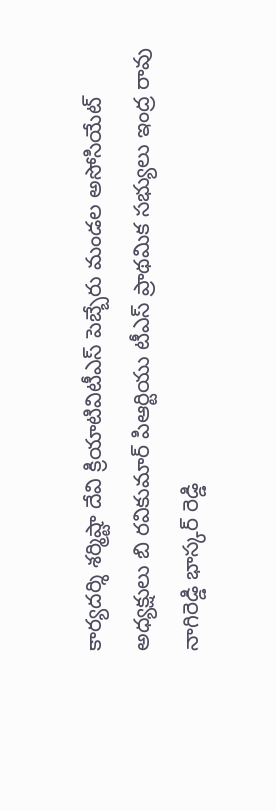కార్యదర్శి శర్మిష్టా దేవి క్రియాటివిటీఎస్ పెబ్బేరు మండల అసోసియేట్ అధ్యక్షులు బి రవికుమార్ పిఆర్టియు టీఎస్ ప్రాథమిక సభ్యులు ఇంద్ర రావు నాగిరెడ్డి భాస్కర్ రెడ్డి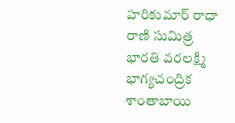హరికుమార్ రాధా రాణి సుమిత్ర భారతి వరలక్ష్మి భాగ్యచంద్రిక శాంతాబాయి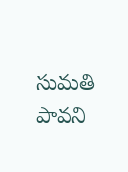సుమతి పావని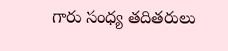గారు సంధ్య తదితరులు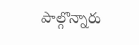పాల్గొన్నారు